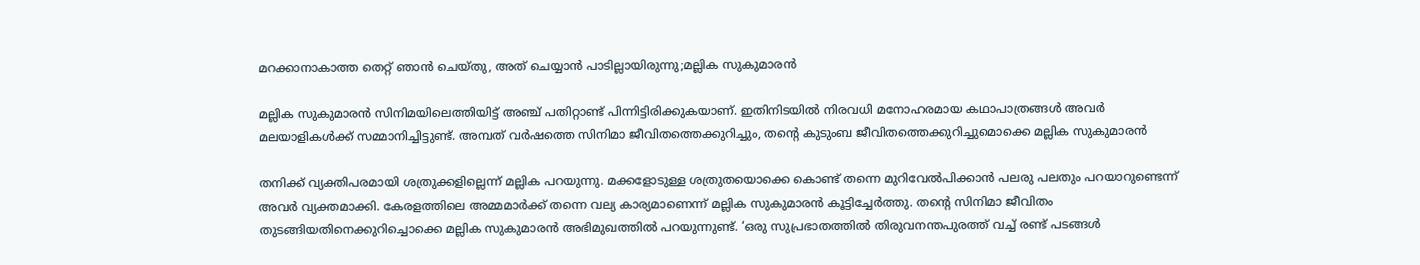മറക്കാനാകാത്ത തെറ്റ് ഞാൻ ചെയ്തു, അത് ചെയ്യാൻ പാടില്ലായിരുന്നു;മല്ലിക സുകുമാരൻ

മല്ലിക സുകുമാരൻ സിനിമയിലെത്തിയിട്ട് അഞ്ച് പതിറ്റാണ്ട് പിന്നിട്ടിരിക്കുകയാണ്. ഇതിനിടയിൽ നിരവധി മനോഹരമായ കഥാപാത്രങ്ങൾ അവർ മലയാളികൾക്ക് സമ്മാനിച്ചിട്ടുണ്ട്. അമ്പത് വർഷത്തെ സിനിമാ ജീവിതത്തെക്കുറിച്ചും, തന്റെ കുടുംബ ജീവിതത്തെക്കുറിച്ചുമൊക്കെ മല്ലിക സുകുമാരൻ

തനിക്ക് വ്യക്തിപരമായി ശത്രുക്കളില്ലെന്ന് മല്ലിക പറയുന്നു. മക്കളോടുള്ള ശത്രുതയൊക്കെ കൊണ്ട് തന്നെ മുറിവേൽപിക്കാൻ പലരു പലതും പറയാറുണ്ടെന്ന് അവർ വ്യക്തമാക്കി. കേരളത്തിലെ അമ്മമാർക്ക് തന്നെ വല്യ കാര്യമാണെന്ന് മല്ലിക സുകുമാരൻ കൂട്ടിച്ചേർത്തു. തന്റെ സിനിമാ ജീവിതം തുടങ്ങിയതിനെക്കുറിച്ചൊക്കെ മല്ലിക സുകുമാരൻ അഭിമുഖത്തിൽ പറയുന്നുണ്ട്. ‘ഒരു സുപ്രഭാതത്തിൽ തിരുവനന്തപുരത്ത് വച്ച് രണ്ട് പടങ്ങൾ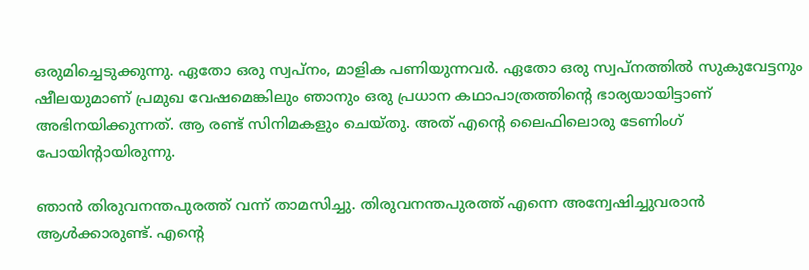ഒരുമിച്ചെടുക്കുന്നു. ഏതോ ഒരു സ്വപ്നം, മാളിക പണിയുന്നവർ. ഏതോ ഒരു സ്വപ്നത്തിൽ സുകുവേട്ടനും ഷീലയുമാണ് പ്രമുഖ വേഷമെങ്കിലും ഞാനും ഒരു പ്രധാന കഥാപാത്രത്തിന്റെ ഭാര്യയായിട്ടാണ് അഭിനയിക്കുന്നത്. ആ രണ്ട് സിനിമകളും ചെയ്തു. അത് എന്റെ ലൈഫിലൊരു ടേണിംഗ് പോയിന്റായിരുന്നു.

ഞാൻ തിരുവനന്തപുരത്ത് വന്ന് താമസിച്ചു. തിരുവനന്തപുരത്ത് എന്നെ അന്വേഷിച്ചുവരാൻ ആൾക്കാരുണ്ട്. എന്റെ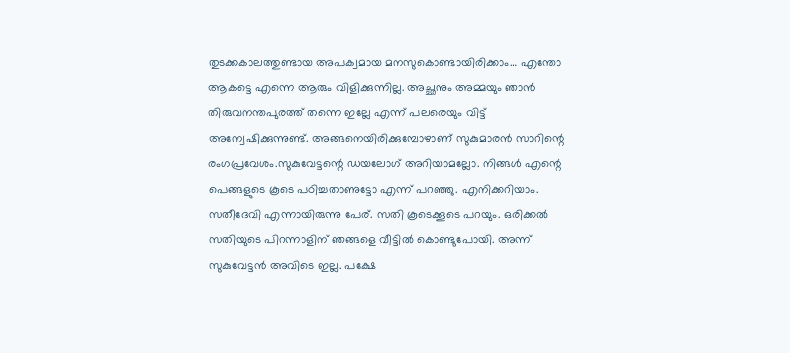തുടക്കകാലത്തുണ്ടായ അപക്വമായ മനസുകൊണ്ടായിരിക്കാം… എന്തോ ആകട്ടെ എന്നെ ആരും വിളിക്കുന്നില്ല. അച്ഛനും അമ്മയും ഞാൻ തിരുവനന്തപുരത്ത് തന്നെ ഇല്ലേ എന്ന് പലരെയും വിട്ട് അന്വേഷിക്കുന്നുണ്ട്. അങ്ങനെയിരിക്കുമ്പോഴാണ് സുകുമാരൻ സാറിന്റെ രംഗപ്രവേശം.സുകുവേട്ടന്റെ ഡയലോഗ് അറിയാമല്ലോ. നിങ്ങൾ എന്റെ പെങ്ങളുടെ കൂടെ പഠിച്ചതാണുട്ടോ എന്ന് പറഞ്ഞു. എനിക്കറിയാം. സതീദേവി എന്നായിരുന്നു പേര്. സതി കൂടെക്കൂടെ പറയും. ഒരിക്കൽ സതിയുടെ പിറന്നാളിന് ഞങ്ങളെ വീട്ടിൽ കൊണ്ടുപോയി. അന്ന് സുകുവേട്ടൻ അവിടെ ഇല്ല. പക്ഷേ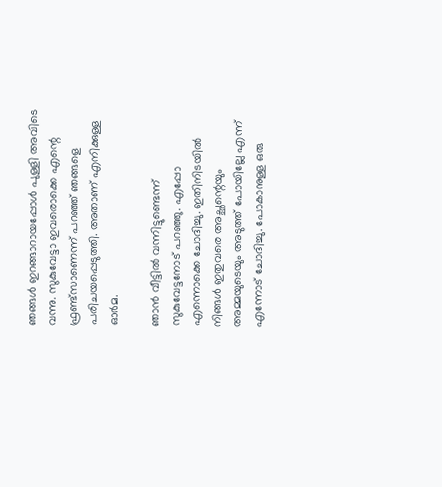ഞങ്ങൾ ഇറങ്ങാറായപ്പോൾ പുള്ളി അവിടെ വന്നു. സുകുവേട്ടാ ഇവരൊക്കെ എന്റെ ഫ്രണ്ട്സാണെന്ന് പറഞ്ഞ് ഞങ്ങളെ പരിചയപ്പെടുത്തി. അതാണ് എനിക്കുള്ള ഓർമ.

ഞാൻ വീട്ടിൽ വന്നിട്ടുണ്ടെന്ന് സുകുവേട്ടനോട് പറഞ്ഞു. എപ്പോ എന്നൊക്കെ ചോദിച്ചു. ഇതിനിടയിൽ നിങ്ങൾ ഇതുവരെ അച്ഛന്റെയും അമ്മയുടെയും അടുത്ത് പോയില്ലേ എന്ന് എന്നോട് ചോദിച്ചു. പോകാനുള്ള ഒരു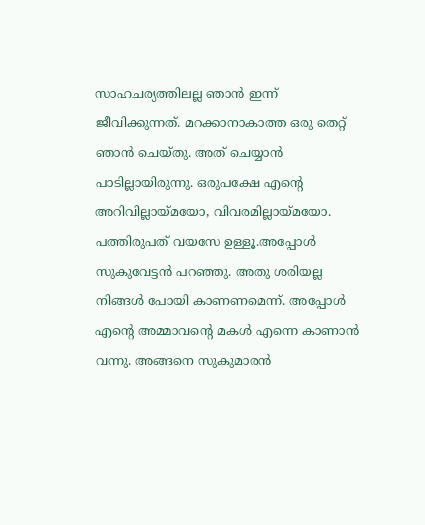സാഹചര്യത്തിലല്ല ഞാൻ ഇന്ന് ജീവിക്കുന്നത്. മറക്കാനാകാത്ത ഒരു തെറ്റ് ഞാൻ ചെയ്തു. അത് ചെയ്യാൻ പാടില്ലായിരുന്നു. ഒരുപക്ഷേ എന്റെ അറിവില്ലായ്മയോ, വിവരമില്ലായ്മയോ. പത്തിരുപത് വയസേ ഉള്ളൂ.അപ്പോൾ സുകുവേട്ടൻ പറഞ്ഞു. അതു ശരിയല്ല നിങ്ങൾ പോയി കാണണമെന്ന്. അപ്പോൾ എന്റെ അമ്മാവന്റെ മകൾ എന്നെ കാണാൻ വന്നു. അങ്ങനെ സുകുമാരൻ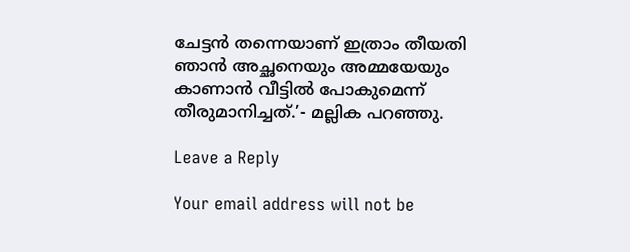ചേട്ടൻ തന്നെയാണ് ഇത്രാം തീയതി ഞാൻ അച്ഛനെയും അമ്മയേയും കാണാൻ വീട്ടിൽ പോകുമെന്ന് തീരുമാനിച്ചത്.’- മല്ലിക പറഞ്ഞു.

Leave a Reply

Your email address will not be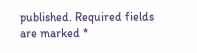published. Required fields are marked *